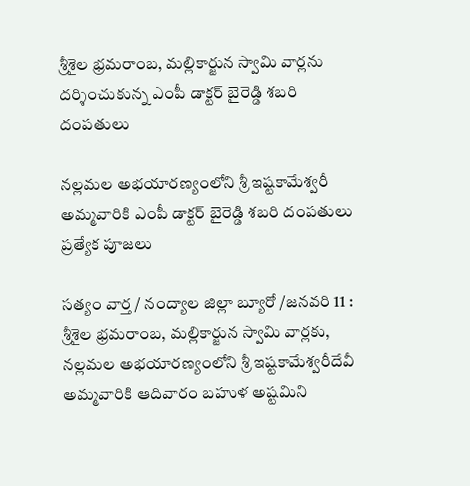శ్రీశైల భ్రమరాంబ, మల్లికార్జున స్వామి వార్లను దర్శించుకున్న ఎంపీ డాక్టర్ బైరెడ్డి శబరి దంపతులు

నల్లమల అభయారణ్యంలోని శ్రీ ఇష్టకామేశ్వరీ అమ్మవారికి ఎంపీ డాక్టర్ బైరెడ్డి శబరి దంపతులు ప్రత్యేక పూజలు

సత్యం వార్త / నంద్యాల జిల్లా బ్యూరో /జనవరి 11 : శ్రీశైల భ్రమరాంబ, మల్లికార్జున స్వామి వార్లకు, నల్లమల అభయారణ్యంలోని శ్రీ ఇష్టకామేశ్వరీదేవీ అమ్మవారికి ఆదివారం బహుళ అష్టమిని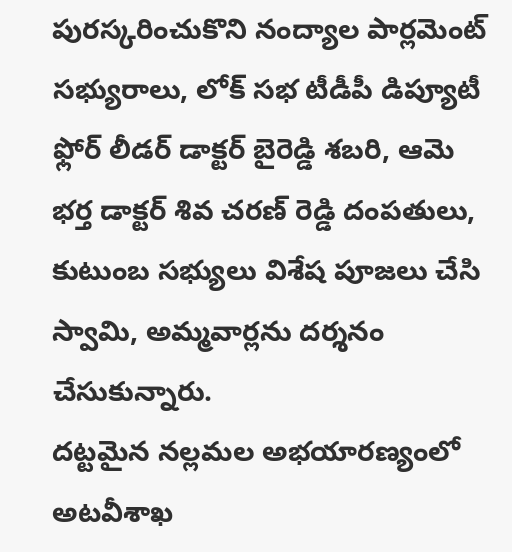పురస్కరించుకొని నంద్యాల పార్లమెంట్ సభ్యురాలు, లోక్ సభ టీడీపీ డిప్యూటీ ఫ్లోర్ లీడర్ డాక్టర్ బైరెడ్డి శబరి, ఆమె భర్త డాక్టర్ శివ చరణ్ రెడ్డి దంపతులు, కుటుంబ సభ్యులు విశేష పూజలు చేసి స్వామి, అమ్మవార్లను దర్శనం చేసుకున్నారు.
దట్టమైన నల్లమల అభయారణ్యంలో అటవీశాఖ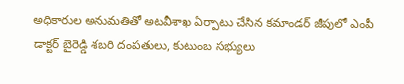అధికారుల అనుమతితో అటవీశాఖ ఏర్పాటు చేసిన కమాండర్ జీపులో ఎంపీ డాక్టర్ బైరెడ్డి శబరి దంపతులు, కుటుంబ సభ్యులు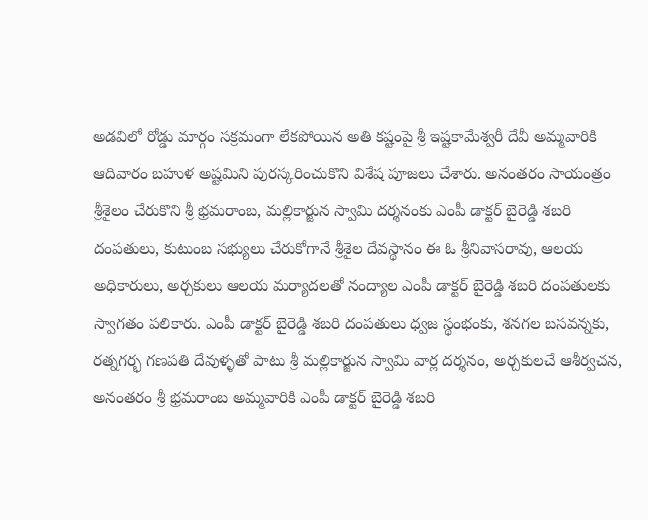అడవిలో రోడ్డు మార్గం సక్రమంగా లేకపోయిన అతి కష్టంపై శ్రీ ఇష్టకామేశ్వరీ దేవీ అమ్మవారికి ఆదివారం బహుళ అష్టమిని పురస్కరించుకొని విశేష పూజలు చేశారు. అనంతరం సాయంత్రం శ్రీశైలం చేరుకొని శ్రీ భ్రమరాంబ, మల్లికార్జున స్వామి దర్శనంకు ఎంపీ డాక్టర్ బైరెడ్డి శబరి దంపతులు, కుటుంబ సభ్యులు చేరుకోగానే శ్రీశైల దేవస్థానం ఈ ఓ శ్రీనివాసరావు, ఆలయ అధికారులు, అర్చకులు ఆలయ మర్యాదలతో నంద్యాల ఎంపీ డాక్టర్ బైరెడ్డి శబరి దంపతులకు స్వాగతం పలికారు. ఎంపీ డాక్టర్ బైరెడ్డి శబరి దంపతులు ధ్వజ స్థంభంకు, శనగల బసవన్నకు, రత్నగర్భ గణపతి దేవుళ్ళతో పాటు శ్రీ మల్లికార్జున స్వామి వార్ల దర్శనం, అర్చకులచే ఆశీర్వచన, అనంతరం శ్రీ భ్రమరాంబ అమ్మవారికి ఎంపీ డాక్టర్ బైరెడ్డి శబరి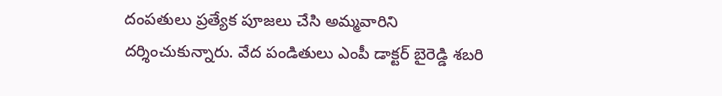దంపతులు ప్రత్యేక పూజలు చేసి అమ్మవారిని దర్శించుకున్నారు. వేద పండితులు ఎంపీ డాక్టర్ బైరెడ్డి శబరి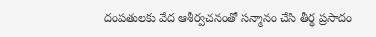దంపతులకు వేద ఆశీర్వచనంతో సన్మానం చేసి తీర్థ ప్రసాదం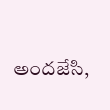అందజేసి,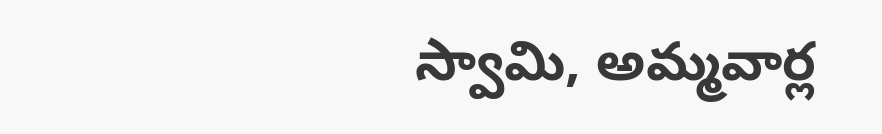స్వామి, అమ్మవార్ల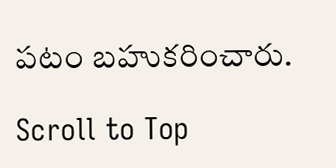పటం బహుకరించారు.

Scroll to Top